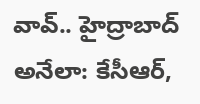వావ్.. హైద్రాబాద్ అనేలా: కేసీఆర్,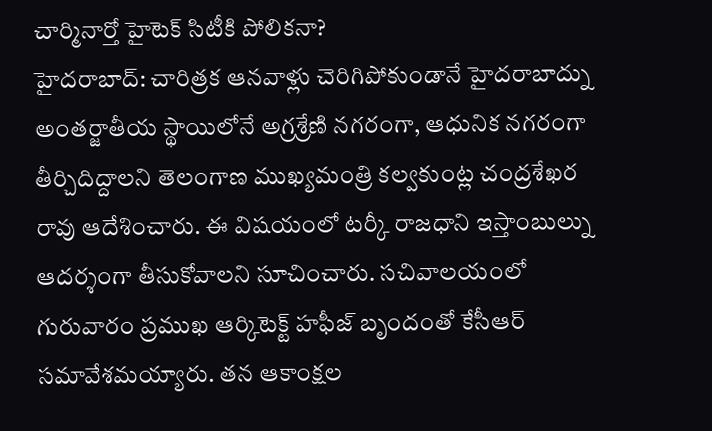చార్మినార్తో హైటెక్ సిటీకి పోలికనా?
హైదరాబాద్: చారిత్రక ఆనవాళ్లు చెరిగిపోకుండానే హైదరాబాద్ను అంతర్జాతీయ స్థాయిలోనే అగ్రశ్రేణి నగరంగా, ఆధునిక నగరంగా తీర్చిదిద్దాలని తెలంగాణ ముఖ్యమంత్రి కల్వకుంట్ల చంద్రశేఖర రావు ఆదేశించారు. ఈ విషయంలో టర్కీ రాజధాని ఇస్తాంబుల్ను ఆదర్శంగా తీసుకోవాలని సూచించారు. సచివాలయంలో గురువారం ప్రముఖ ఆర్కిటెక్ట్ హఫీజ్ బృందంతో కేసీఆర్ సమావేశమయ్యారు. తన ఆకాంక్షల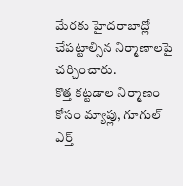మేరకు హైదరాబాద్లో చేపట్టాల్సిన నిర్మాణాలపై చర్చించారు.
కొత్త కట్టడాల నిర్మాణం కోసం మ్యాప్లు, గూగుల్ ఎర్త్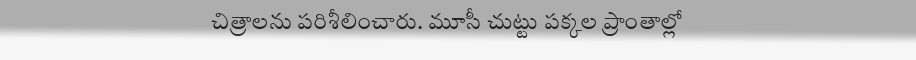చిత్రాలను పరిశీలించారు. మూసీ చుట్టు పక్కల ప్రాంతాల్లో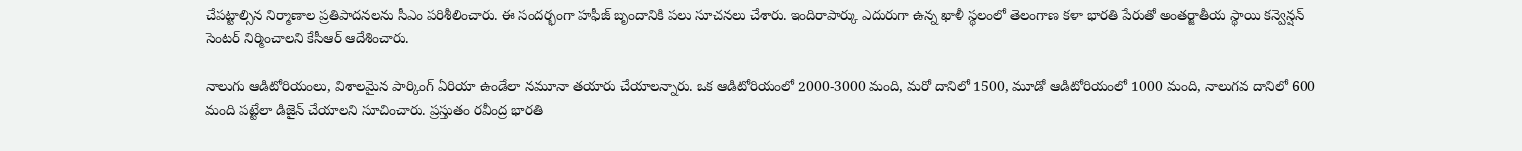చేపట్టాల్సిన నిర్మాణాల ప్రతిపాదనలను సీఎం పరిశీలించారు. ఈ సందర్భంగా హఫీజ్ బృందానికి పలు సూచనలు చేశారు. ఇందిరాపార్కు ఎదురుగా ఉన్న ఖాళీ స్థలంలో తెలంగాణ కళా భారతి పేరుతో అంతర్జాతీయ స్థాయి కన్వెన్షన్ సెంటర్ నిర్మించాలని కేసీఆర్ ఆదేశించారు.

నాలుగు ఆడిటోరియంలు, విశాలమైన పార్కింగ్ ఏరియా ఉండేలా నమూనా తయారు చేయాలన్నారు. ఒక ఆడిటోరియంలో 2000-3000 మంది, మరో దానిలో 1500, మూడో ఆడిటోరియంలో 1000 మంది, నాలుగవ దానిలో 600 మంది పట్టేలా డిజైన్ చేయాలని సూచించారు. ప్రస్తుతం రవీంద్ర భారతి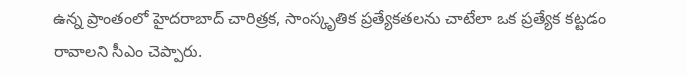ఉన్న ప్రాంతంలో హైదరాబాద్ చారిత్రక, సాంస్కృతిక ప్రత్యేకతలను చాటేలా ఒక ప్రత్యేక కట్టడం రావాలని సీఎం చెప్పారు.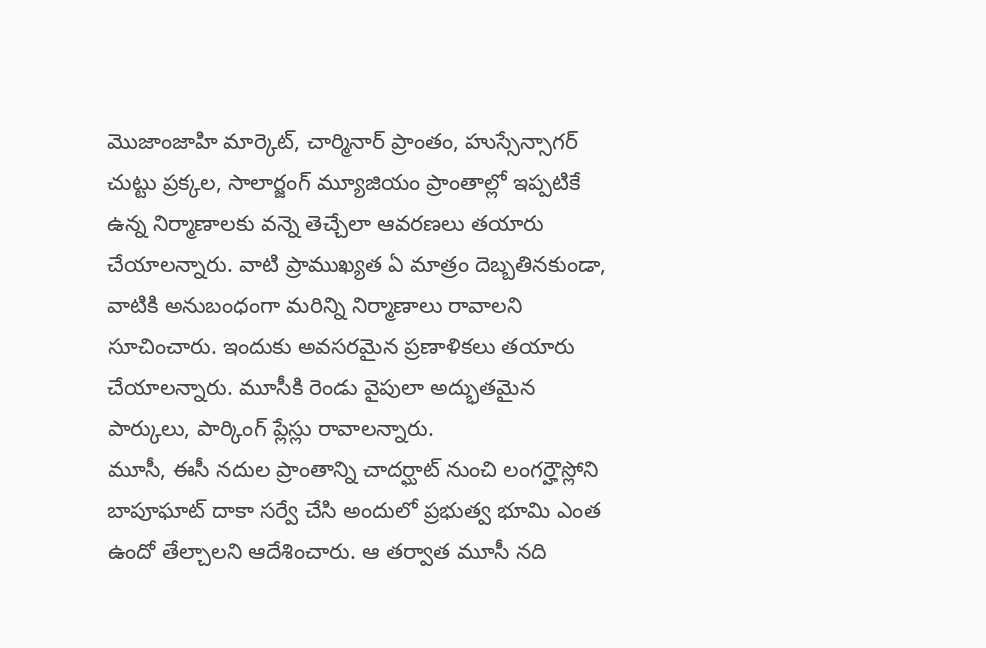మొజాంజాహి మార్కెట్, చార్మినార్ ప్రాంతం, హుస్సేన్సాగర్ చుట్టు ప్రక్కల, సాలార్జంగ్ మ్యూజియం ప్రాంతాల్లో ఇప్పటికే ఉన్న నిర్మాణాలకు వన్నె తెచ్చేలా ఆవరణలు తయారు చేయాలన్నారు. వాటి ప్రాముఖ్యత ఏ మాత్రం దెబ్బతినకుండా, వాటికి అనుబంధంగా మరిన్ని నిర్మాణాలు రావాలని సూచించారు. ఇందుకు అవసరమైన ప్రణాళికలు తయారు చేయాలన్నారు. మూసీకి రెండు వైపులా అద్భుతమైన పార్కులు, పార్కింగ్ ప్లేస్లు రావాలన్నారు.
మూసీ, ఈసీ నదుల ప్రాంతాన్ని చాదర్ఘాట్ నుంచి లంగర్హౌస్లోని బాపూఘాట్ దాకా సర్వే చేసి అందులో ప్రభుత్వ భూమి ఎంత ఉందో తేల్చాలని ఆదేశించారు. ఆ తర్వాత మూసీ నది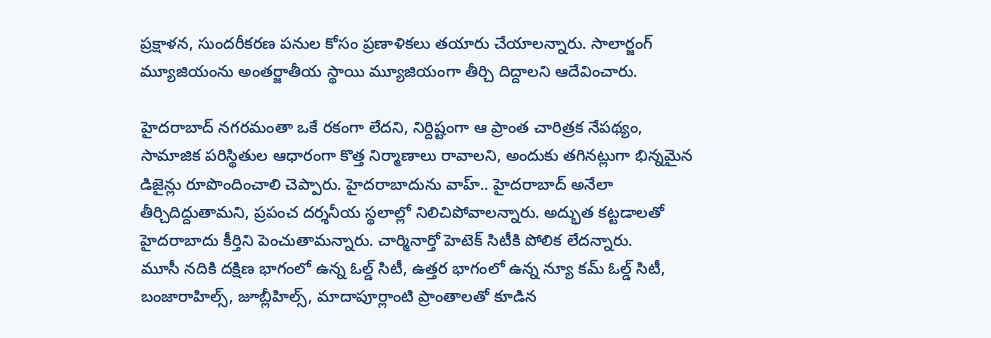ప్రక్షాళన, సుందరీకరణ పనుల కోసం ప్రణాళికలు తయారు చేయాలన్నారు. సాలార్జంగ్ మ్యూజియంను అంతర్జాతీయ స్థాయి మ్యూజియంగా తీర్చి దిద్దాలని ఆదేవించారు.

హైదరాబాద్ నగరమంతా ఒకే రకంగా లేదని, నిర్దిష్టంగా ఆ ప్రాంత చారిత్రక నేపథ్యం, సామాజిక పరిస్థితుల ఆధారంగా కొత్త నిర్మాణాలు రావాలని, అందుకు తగినట్లుగా భిన్నమైన డిజైన్లు రూపొందించాలి చెప్పారు. హైదరాబాదును వాహ్.. హైదరాబాద్ అనేలా తీర్చిదిద్దుతామని, ప్రపంచ దర్శనీయ స్థలాల్లో నిలిచిపోవాలన్నారు. అద్భుత కట్టడాలతో హైదరాబాదు కీర్తిని పెంచుతామన్నారు. చార్మినార్తో హెటెక్ సిటీకి పోలిక లేదన్నారు.
మూసీ నదికి దక్షిణ భాగంలో ఉన్న ఓల్డ్ సిటీ, ఉత్తర భాగంలో ఉన్న న్యూ కమ్ ఓల్డ్ సిటీ, బంజారాహిల్స్, జూబ్లీహిల్స్, మాదాపూర్లాంటి ప్రాంతాలతో కూడిన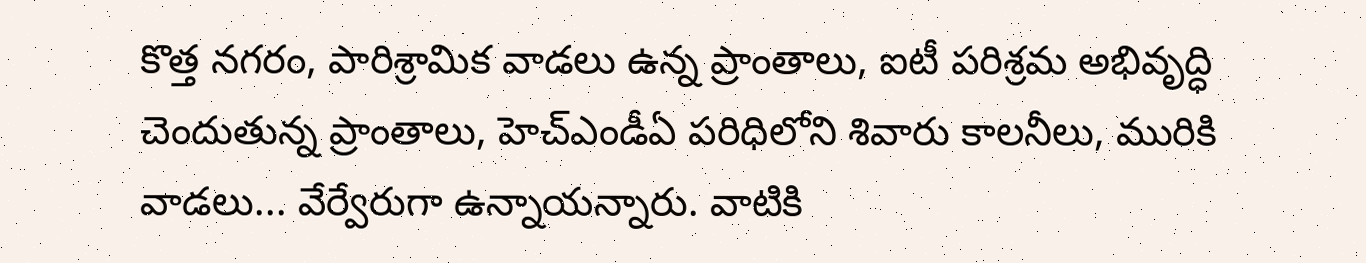కొత్త నగరం, పారిశ్రామిక వాడలు ఉన్న ప్రాంతాలు, ఐటీ పరిశ్రమ అభివృద్ధి చెందుతున్న ప్రాంతాలు, హెచ్ఎండీఏ పరిధిలోని శివారు కాలనీలు, మురికి వాడలు... వేర్వేరుగా ఉన్నాయన్నారు. వాటికి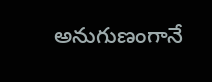అనుగుణంగానే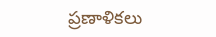ప్రణాళికలు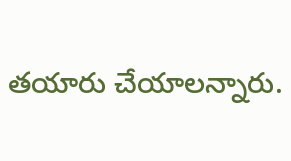తయారు చేయాలన్నారు.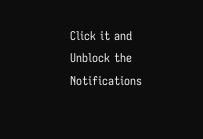Click it and Unblock the Notifications